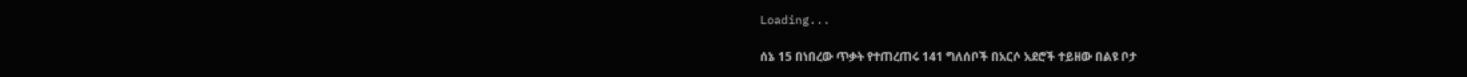Loading...

ሰኔ 15 በነበረው ጥቃት የተጠረጠሩ 141 ግለሰቦች በአርሶ አደሮች ተይዘው በልዩ ቦታ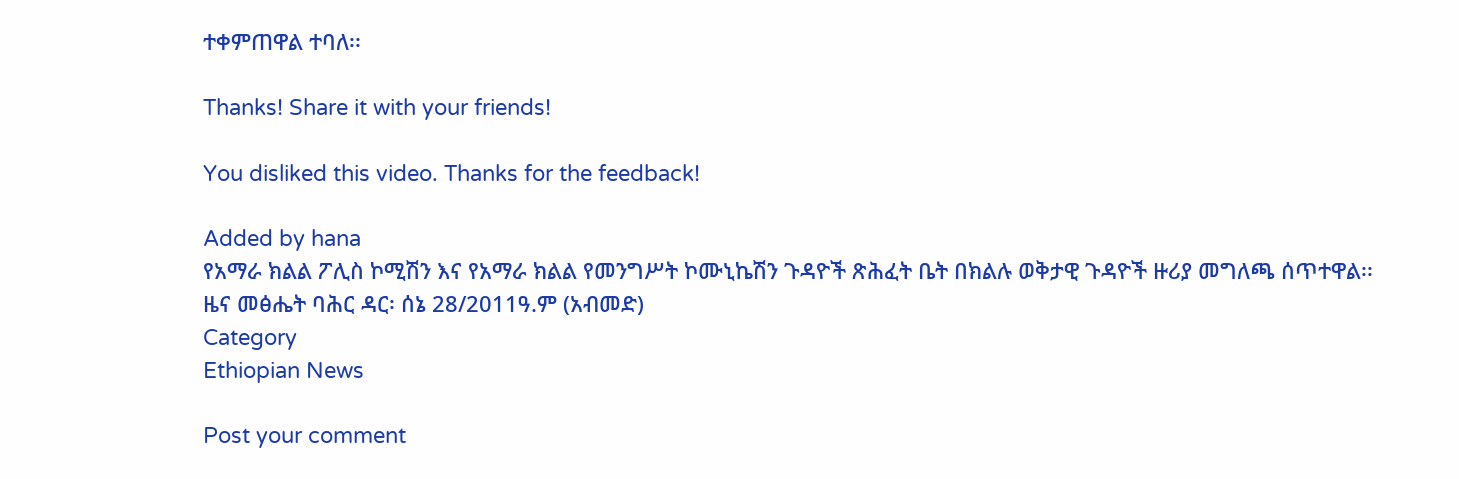ተቀምጠዋል ተባለ፡፡

Thanks! Share it with your friends!

You disliked this video. Thanks for the feedback!

Added by hana
የአማራ ክልል ፖሊስ ኮሚሽን እና የአማራ ክልል የመንግሥት ኮሙኒኬሽን ጉዳዮች ጽሕፈት ቤት በክልሉ ወቅታዊ ጉዳዮች ዙሪያ መግለጫ ሰጥተዋል፡፡
ዜና መፅሔት ባሕር ዳር፡ ሰኔ 28/2011ዓ.ም (አብመድ)
Category
Ethiopian News

Post your comment